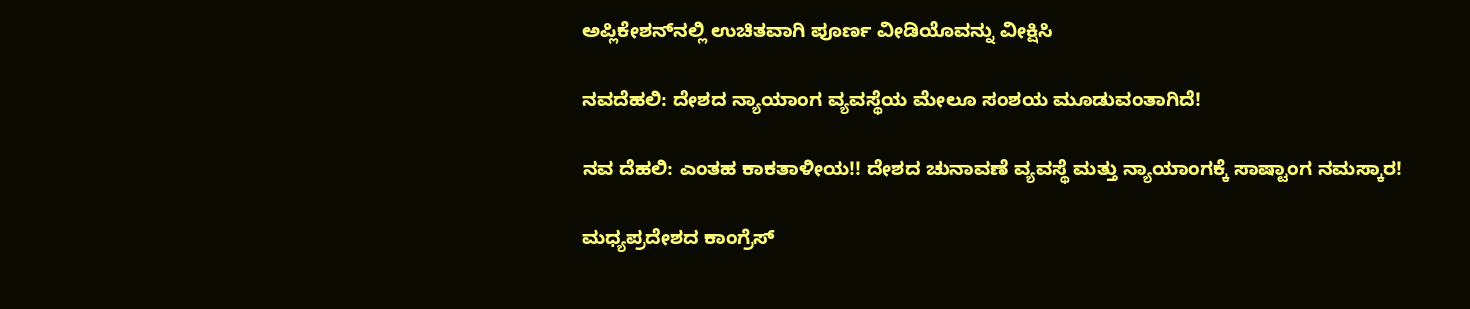ಅಪ್ಲಿಕೇಶನ್‌ನಲ್ಲಿ ಉಚಿತವಾಗಿ ಪೂರ್ಣ ವೀಡಿಯೊವನ್ನು ವೀಕ್ಷಿಸಿ

ನವದೆಹಲಿ: ದೇಶದ ನ್ಯಾಯಾಂಗ ವ್ಯವಸ್ಥೆಯ ಮೇಲೂ ಸಂಶಯ ಮೂಡುವಂತಾಗಿದೆ!

ನವ ದೆಹಲಿ: ಎಂತಹ ಕಾಕತಾಳೀಯ!! ದೇಶದ ಚುನಾವಣೆ ವ್ಯವಸ್ಥೆ ಮತ್ತು ನ್ಯಾಯಾಂಗಕ್ಕೆ ಸಾಷ್ಟಾಂಗ ನಮಸ್ಕಾರ!

ಮಧ್ಯಪ್ರದೇಶದ ಕಾಂಗ್ರೆಸ್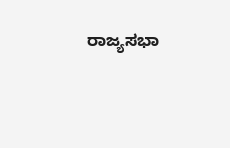ರಾಜ್ಯಸಭಾ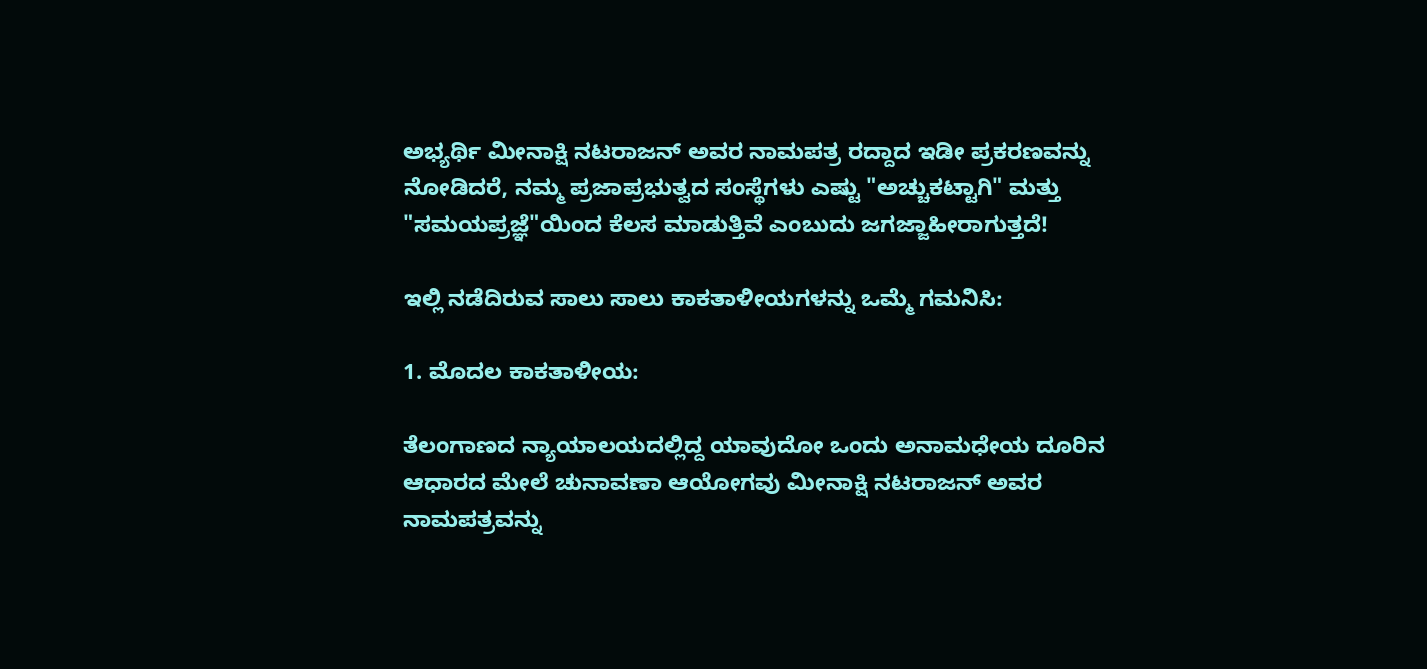ಅಭ್ಯರ್ಥಿ ಮೀನಾಕ್ಷಿ ನಟರಾಜನ್ ಅವರ ನಾಮಪತ್ರ ರದ್ದಾದ ಇಡೀ ಪ್ರಕರಣವನ್ನು ನೋಡಿದರೆ, ನಮ್ಮ ಪ್ರಜಾಪ್ರಭುತ್ವದ ಸಂಸ್ಥೆಗಳು ಎಷ್ಟು "ಅಚ್ಚುಕಟ್ಟಾಗಿ" ಮತ್ತು "ಸಮಯಪ್ರಜ್ಞೆ"ಯಿಂದ ಕೆಲಸ ಮಾಡುತ್ತಿವೆ ಎಂಬುದು ಜಗಜ್ಜಾಹೀರಾಗುತ್ತದೆ!

ಇಲ್ಲಿ ನಡೆದಿರುವ ಸಾಲು ಸಾಲು ಕಾಕತಾಳೀಯಗಳನ್ನು ಒಮ್ಮೆ ಗಮನಿಸಿ:

1. ಮೊದಲ ಕಾಕತಾಳೀಯ:

ತೆಲಂಗಾಣದ ನ್ಯಾಯಾಲಯದಲ್ಲಿದ್ದ ಯಾವುದೋ ಒಂದು ಅನಾಮಧೇಯ ದೂರಿನ ಆಧಾರದ ಮೇಲೆ ಚುನಾವಣಾ ಆಯೋಗವು ಮೀನಾಕ್ಷಿ ನಟರಾಜನ್ ಅವರ ನಾಮಪತ್ರವನ್ನು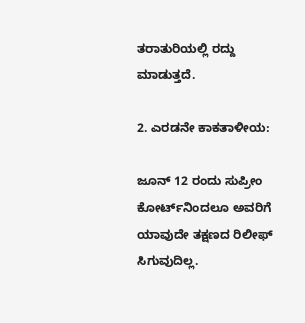ತರಾತುರಿಯಲ್ಲಿ ರದ್ದು ಮಾಡುತ್ತದೆ.

2. ಎರಡನೇ ಕಾಕತಾಳೀಯ:

ಜೂನ್ 12 ರಂದು ಸುಪ್ರೀಂ ಕೋರ್ಟ್‌ನಿಂದಲೂ ಅವರಿಗೆ ಯಾವುದೇ ತಕ್ಷಣದ ರಿಲೀಫ್ ಸಿಗುವುದಿಲ್ಲ.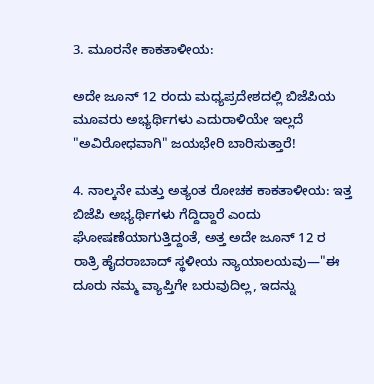3. ಮೂರನೇ ಕಾಕತಾಳೀಯ:

ಅದೇ ಜೂನ್ 12 ರಂದು ಮಧ್ಯಪ್ರದೇಶದಲ್ಲಿ ಬಿಜೆಪಿಯ ಮೂವರು ಅಭ್ಯರ್ಥಿಗಳು ಎದುರಾಳಿಯೇ ಇಲ್ಲದೆ "ಅವಿರೋಧವಾಗಿ" ಜಯಭೇರಿ ಬಾರಿಸುತ್ತಾರೆ!

4. ನಾಲ್ಕನೇ ಮತ್ತು ಅತ್ಯಂತ ರೋಚಕ ಕಾಕತಾಳೀಯ: ಇತ್ತ ಬಿಜೆಪಿ ಅಭ್ಯರ್ಥಿಗಳು ಗೆದ್ದಿದ್ದಾರೆ ಎಂದು ಘೋಷಣೆಯಾಗುತ್ತಿದ್ದಂತೆ, ಅತ್ತ ಅದೇ ಜೂನ್ 12 ರ ರಾತ್ರಿ ಹೈದರಾಬಾದ್ ಸ್ಥಳೀಯ ನ್ಯಾಯಾಲಯವು—"ಈ ದೂರು ನಮ್ಮ ವ್ಯಾಪ್ತಿಗೇ ಬರುವುದಿಲ್ಲ, ಇದನ್ನು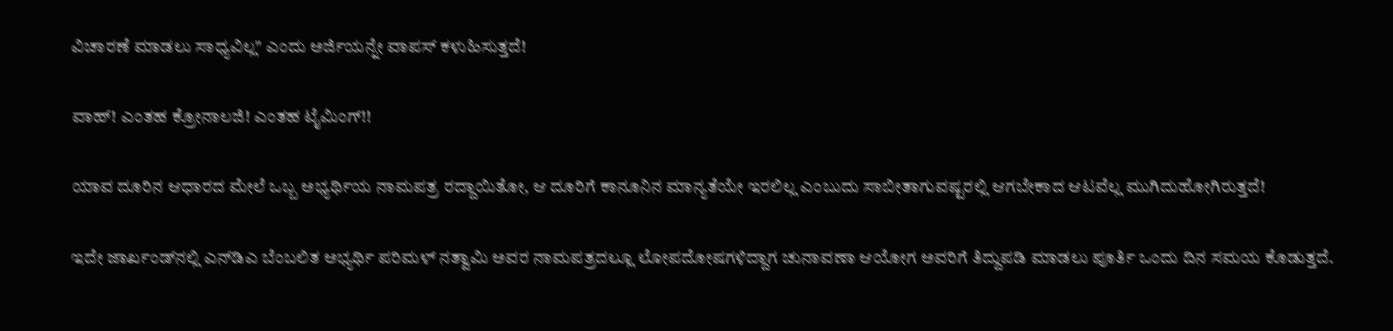ವಿಚಾರಣೆ ಮಾಡಲು ಸಾಧ್ಯವಿಲ್ಲ" ಎಂದು ಅರ್ಜಿಯನ್ನೇ ವಾಪಸ್ ಕಳುಹಿಸುತ್ತದೆ!

ವಾಹ್! ಎಂತಹ ಕ್ರೋನಾಲಜಿ! ಎಂತಹ ಟೈಮಿಂಗ್!!

ಯಾವ ದೂರಿನ ಆಧಾರದ ಮೇಲೆ ಒಬ್ಬ ಅಭ್ಯರ್ಥಿಯ ನಾಮಪತ್ರ ರದ್ದಾಯಿತೋ, ಆ ದೂರಿಗೆ ಕಾನೂನಿನ ಮಾನ್ಯತೆಯೇ ಇರಲಿಲ್ಲ ಎಂಬುದು ಸಾಬೀತಾಗುವಷ್ಟರಲ್ಲಿ ಆಗಬೇಕಾದ ಆಟವೆಲ್ಲ ಮುಗಿದುಹೋಗಿರುತ್ತದೆ!

ಇದೇ ಜಾರ್ಖಂಡ್‌ನಲ್ಲಿ ಎನ್‌ಡಿಎ ಬೆಂಬಲಿತ ಅಭ್ಯರ್ಥಿ ಪರಿಮಳ್ ನತ್ವಾಮಿ ಅವರ ನಾಮಪತ್ರದಲ್ಲೂ ಲೋಪದೋಷಗಳಿದ್ದಾಗ ಚುನಾವಣಾ ಆಯೋಗ ಅವರಿಗೆ ತಿದ್ದುಪಡಿ ಮಾಡಲು ಪೂರ್ತಿ ಒಂದು ದಿನ ಸಮಯ ಕೊಡುತ್ತದೆ.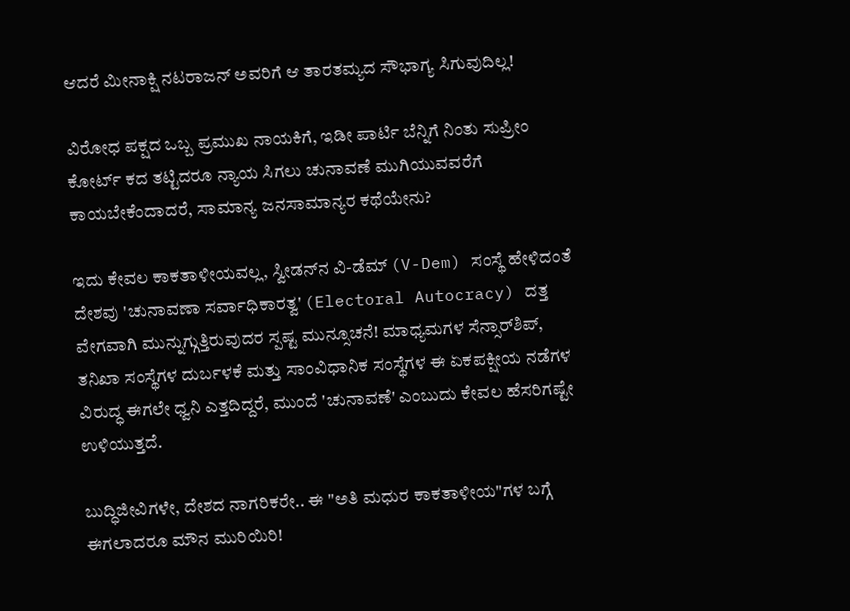ಆದರೆ ಮೀನಾಕ್ಷಿ ನಟರಾಜನ್ ಅವರಿಗೆ ಆ ತಾರತಮ್ಯದ ಸೌಭಾಗ್ಯ ಸಿಗುವುದಿಲ್ಲ!

ವಿರೋಧ ಪಕ್ಷದ ಒಬ್ಬ ಪ್ರಮುಖ ನಾಯಕಿಗೆ, ಇಡೀ ಪಾರ್ಟಿ ಬೆನ್ನಿಗೆ ನಿಂತು ಸುಪ್ರೀಂ ಕೋರ್ಟ್ ಕದ ತಟ್ಟಿದರೂ ನ್ಯಾಯ ಸಿಗಲು ಚುನಾವಣೆ ಮುಗಿಯುವವರೆಗೆ ಕಾಯಬೇಕೆಂದಾದರೆ, ಸಾಮಾನ್ಯ ಜನಸಾಮಾನ್ಯರ ಕಥೆಯೇನು?

ಇದು ಕೇವಲ ಕಾಕತಾಳೀಯವಲ್ಲ, ಸ್ವೀಡನ್‌ನ ವಿ-ಡೆಮ್ (V-Dem) ಸಂಸ್ಥೆ ಹೇಳಿದಂತೆ ದೇಶವು 'ಚುನಾವಣಾ ಸರ್ವಾಧಿಕಾರತ್ವ' (Electoral Autocracy) ದತ್ತ ವೇಗವಾಗಿ ಮುನ್ನುಗ್ಗುತ್ತಿರುವುದರ ಸ್ಪಷ್ಟ ಮುನ್ಸೂಚನೆ! ಮಾಧ್ಯಮಗಳ ಸೆನ್ಸಾರ್‌ಶಿಪ್, ತನಿಖಾ ಸಂಸ್ಥೆಗಳ ದುರ್ಬಳಕೆ ಮತ್ತು ಸಾಂವಿಧಾನಿಕ ಸಂಸ್ಥೆಗಳ ಈ ಏಕಪಕ್ಷೀಯ ನಡೆಗಳ ವಿರುದ್ಧ ಈಗಲೇ ಧ್ವನಿ ಎತ್ತದಿದ್ದರೆ, ಮುಂದೆ 'ಚುನಾವಣೆ' ಎಂಬುದು ಕೇವಲ ಹೆಸರಿಗಷ್ಟೇ ಉಳಿಯುತ್ತದೆ.

ಬುದ್ಧಿಜೀವಿಗಳೇ, ದೇಶದ ನಾಗರಿಕರೇ.. ಈ "ಅತಿ ಮಧುರ ಕಾಕತಾಳೀಯ"ಗಳ ಬಗ್ಗೆ ಈಗಲಾದರೂ ಮೌನ ಮುರಿಯಿರಿ!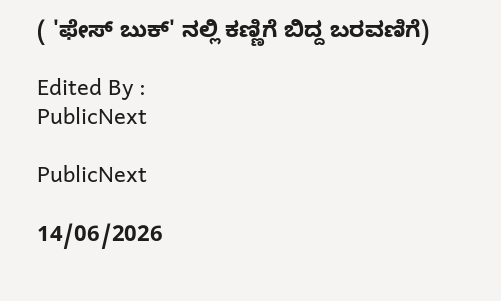( 'ಫೇಸ್ ಬುಕ್' ನಲ್ಲಿ ಕಣ್ಣಿಗೆ ಬಿದ್ದ ಬರವಣಿಗೆ)

Edited By :
PublicNext

PublicNext

14/06/2026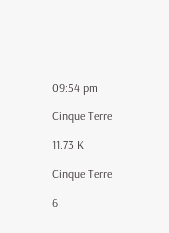09:54 pm

Cinque Terre

11.73 K

Cinque Terre

6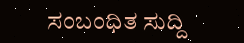ಸಂಬಂಧಿತ ಸುದ್ದಿ